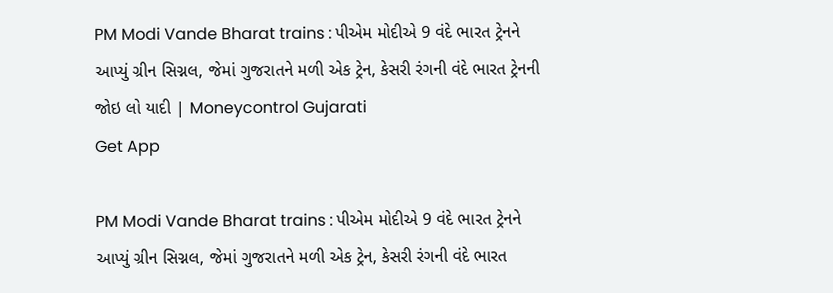PM Modi Vande Bharat trains : પીએમ મોદીએ 9 વંદે ભારત ટ્રેનને આપ્યું ગ્રીન સિગ્નલ, જેમાં ગુજરાતને મળી એક ટ્રેન, કેસરી રંગની વંદે ભારત ટ્રેનની જોઇ લો યાદી | Moneycontrol Gujarati
Get App

PM Modi Vande Bharat trains : પીએમ મોદીએ 9 વંદે ભારત ટ્રેનને આપ્યું ગ્રીન સિગ્નલ, જેમાં ગુજરાતને મળી એક ટ્રેન, કેસરી રંગની વંદે ભારત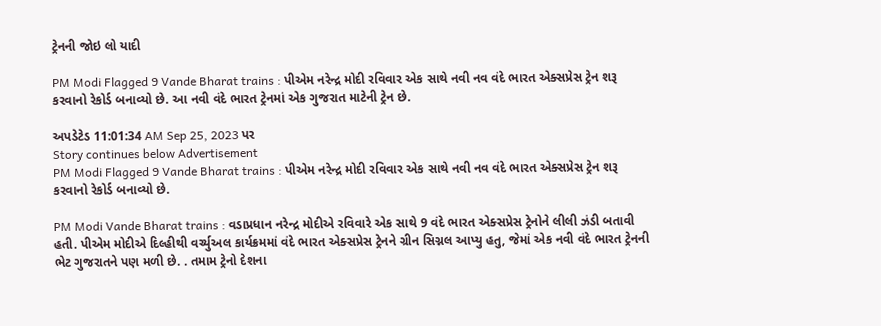ટ્રેનની જોઇ લો યાદી

PM Modi Flagged 9 Vande Bharat trains : પીએમ નરેન્દ્ર મોદી રવિવાર એક સાથે નવી નવ વંદે ભારત એક્સપ્રેસ ટ્રેન શરૂ કરવાનો રેકોર્ડ બનાવ્યો છે. આ નવી વંદે ભારત ટ્રેનમાં એક ગુજરાત માટેની ટ્રેન છે.

અપડેટેડ 11:01:34 AM Sep 25, 2023 પર
Story continues below Advertisement
PM Modi Flagged 9 Vande Bharat trains : પીએમ નરેન્દ્ર મોદી રવિવાર એક સાથે નવી નવ વંદે ભારત એક્સપ્રેસ ટ્રેન શરૂ કરવાનો રેકોર્ડ બનાવ્યો છે.

PM Modi Vande Bharat trains : વડાપ્રધાન નરેન્દ્ર મોદીએ રવિવારે એક સાથે 9 વંદે ભારત એક્સપ્રેસ ટ્રેનોને લીલી ઝંડી બતાવી હતી. પીએમ મોદીએ દિલ્હીથી વર્ચ્યુઅલ કાર્યક્રમમાં વંદે ભારત એક્સપ્રેસ ટ્રેનને ગ્રીન સિગ્નલ આપ્યુ હતુ, જેમાં એક નવી વંદે ભારત ટ્રેનની ભેટ ગુજરાતને પણ મળી છે. . તમામ ટ્રેનો દેશના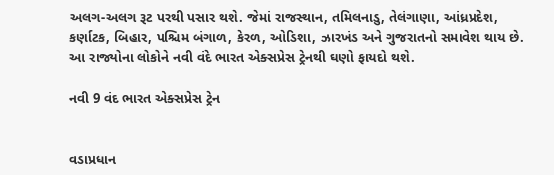અલગ-અલગ રૂટ પરથી પસાર થશે. જેમાં રાજસ્થાન, તમિલનાડુ, તેલંગાણા, આંધ્રપ્રદેશ, કર્ણાટક, બિહાર, પશ્ચિમ બંગાળ, કેરળ, ઓડિશા, ઝારખંડ અને ગુજરાતનો સમાવેશ થાય છે. આ રાજ્યોના લોકોને નવી વંદે ભારત એક્સપ્રેસ ટ્રેનથી ઘણો ફાયદો થશે.

નવી 9 વંદ ભારત એક્સપ્રેસ ટ્રેન


વડાપ્રધાન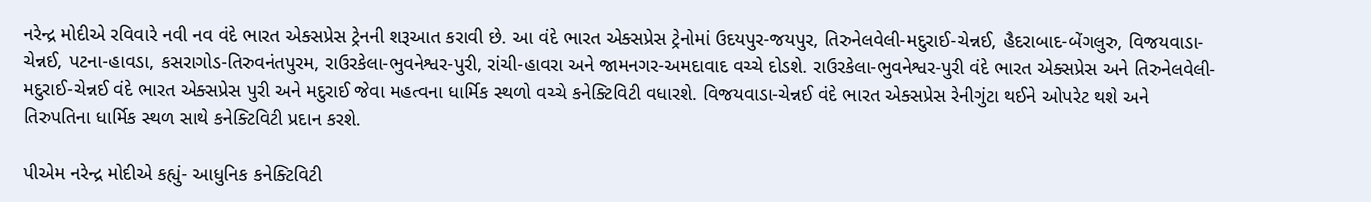નરેન્દ્ર મોદીએ રવિવારે નવી નવ વંદે ભારત એક્સપ્રેસ ટ્રેનની શરૂઆત કરાવી છે. આ વંદે ભારત એક્સપ્રેસ ટ્રેનોમાં ઉદયપુર-જયપુર, તિરુનેલવેલી-મદુરાઈ-ચેન્નઈ, હૈદરાબાદ-બેંગલુરુ, વિજયવાડા-ચેન્નઈ, પટના-હાવડા, કસરાગોડ-તિરુવનંતપુરમ, રાઉરકેલા-ભુવનેશ્વર-પુરી, રાંચી-હાવરા અને જામનગર-અમદાવાદ વચ્ચે દોડશે. રાઉરકેલા-ભુવનેશ્વર-પુરી વંદે ભારત એક્સપ્રેસ અને તિરુનેલવેલી-મદુરાઈ-ચેન્નઈ વંદે ભારત એક્સપ્રેસ પુરી અને મદુરાઈ જેવા મહત્વના ધાર્મિક સ્થળો વચ્ચે કનેક્ટિવિટી વધારશે. વિજયવાડા-ચેન્નઈ વંદે ભારત એક્સપ્રેસ રેનીગુંટા થઈને ઓપરેટ થશે અને તિરુપતિના ધાર્મિક સ્થળ સાથે કનેક્ટિવિટી પ્રદાન કરશે.

પીએમ નરેન્દ્ર મોદીએ કહ્યું- આધુનિક કનેક્ટિવિટી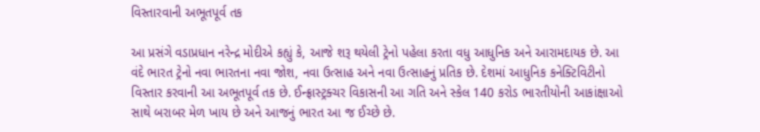વિસ્તારવાની અભૂતપૂર્વ તક

આ પ્રસંગે વડાપ્રધાન નરેન્દ્ર મોદીએ કહ્યું કે, આજે શરૂ થયેલી ટ્રેનો પહેલા કરતા વધુ આધુનિક અને આરામદાયક છે. આ વંદે ભારત ટ્રેનો નવા ભારતના નવા જોશ, નવા ઉત્સાહ અને નવા ઉત્સાહનું પ્રતિક છે. દેશમાં આધુનિક કનેક્ટિવિટીનો વિસ્તાર કરવાની આ અભૂતપૂર્વ તક છે. ઈન્ફ્રાસ્ટ્રક્ચર વિકાસની આ ગતિ અને સ્કેલ 140 કરોડ ભારતીયોની આકાંક્ષાઓ સાથે બરાબર મેળ ખાય છે અને આજનું ભારત આ જ ઈચ્છે છે.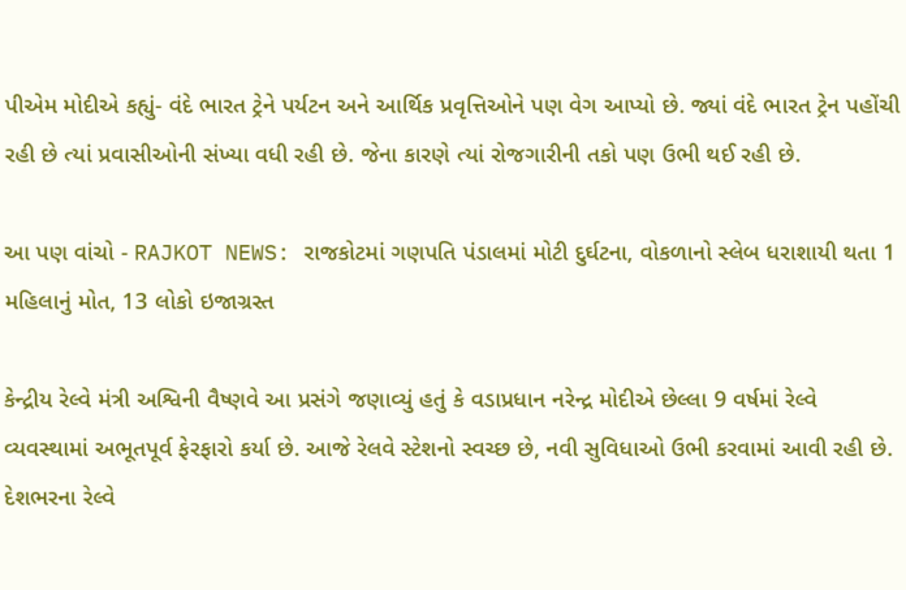પીએમ મોદીએ કહ્યું- વંદે ભારત ટ્રેને પર્યટન અને આર્થિક પ્રવૃત્તિઓને પણ વેગ આપ્યો છે. જ્યાં વંદે ભારત ટ્રેન પહોંચી રહી છે ત્યાં પ્રવાસીઓની સંખ્યા વધી રહી છે. જેના કારણે ત્યાં રોજગારીની તકો પણ ઉભી થઈ રહી છે.

આ પણ વાંચો - RAJKOT NEWS: રાજકોટમાં ગણપતિ પંડાલમાં મોટી દુર્ઘટના, વોકળાનો સ્લેબ ધરાશાયી થતા 1 મહિલાનું મોત, 13 લોકો ઇજાગ્રસ્ત

કેન્દ્રીય રેલ્વે મંત્રી અશ્વિની વૈષ્ણવે આ પ્રસંગે જણાવ્યું હતું કે વડાપ્રધાન નરેન્દ્ર મોદીએ છેલ્લા 9 વર્ષમાં રેલ્વે વ્યવસ્થામાં અભૂતપૂર્વ ફેરફારો કર્યા છે. આજે રેલવે સ્ટેશનો સ્વચ્છ છે, નવી સુવિધાઓ ઉભી કરવામાં આવી રહી છે. દેશભરના રેલ્વે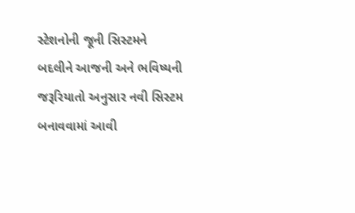સ્ટેશનોની જૂની સિસ્ટમને બદલીને આજની અને ભવિષ્યની જરૂરિયાતો અનુસાર નવી સિસ્ટમ બનાવવામાં આવી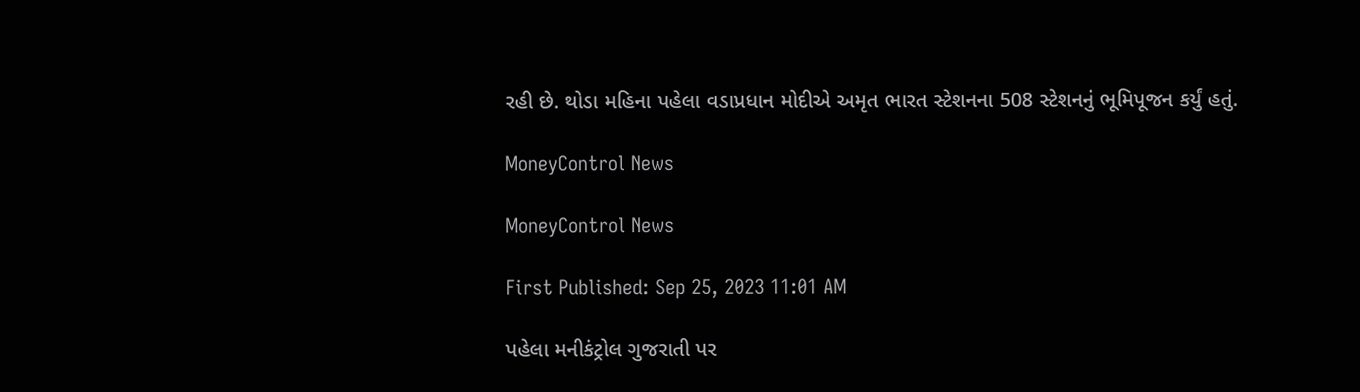રહી છે. થોડા મહિના પહેલા વડાપ્રધાન મોદીએ અમૃત ભારત સ્ટેશનના 508 સ્ટેશનનું ભૂમિપૂજન કર્યું હતું.

MoneyControl News

MoneyControl News

First Published: Sep 25, 2023 11:01 AM

પહેલા મનીકંટ્રોલ ગુજરાતી પર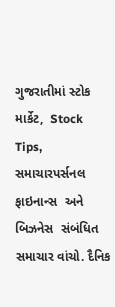ગુજરાતીમાં સ્ટોક માર્કેટ,  Stock Tips,  સમાચારપર્સનલ ફાઇનાન્સ  અને બિઝનેસ  સંબંધિત સમાચાર વાંચો. દૈનિક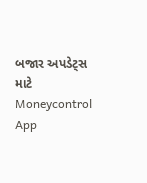બજાર અપડેટ્સ માટે Moneycontrol App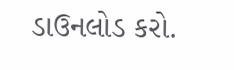ડાઉનલોડ કરો.